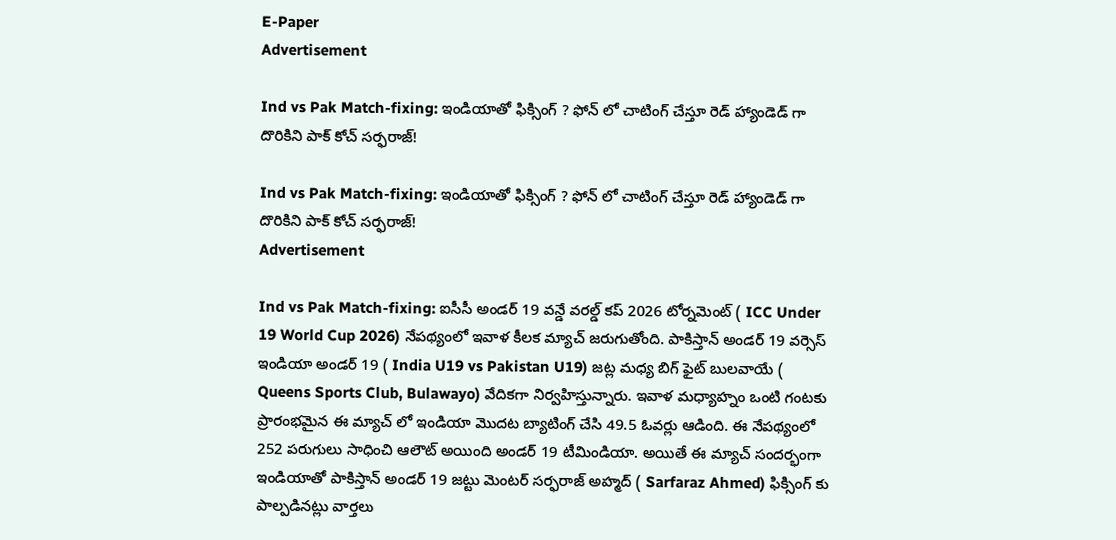E-Paper
Advertisement

Ind vs Pak Match-fixing: ఇండియాతో ఫిక్సింగ్ ? ఫోన్ లో చాటింగ్ చేస్తూ రెడ్ హ్యాండెడ్ గా దొరికిని పాక్ కోచ్ స‌ర్ఫ‌రాజ్!

Ind vs Pak Match-fixing: ఇండియాతో ఫిక్సింగ్ ? ఫోన్ లో చాటింగ్ చేస్తూ రెడ్ హ్యాండెడ్ గా దొరికిని పాక్ కోచ్ స‌ర్ఫ‌రాజ్!
Advertisement

Ind vs Pak Match-fixing: ఐసీసీ అండర్ 19 వన్డే వరల్డ్ కప్ 2026 టోర్నమెంట్ ( ICC Under 19 World Cup 2026) నేపథ్యంలో ఇవాళ కీలక మ్యాచ్ జరుగుతోంది. పాకిస్తాన్ అండర్ 19 వర్సెస్ ఇండియా అండర్ 19 ( India U19 vs Pakistan U19) జట్ల మధ్య బిగ్ ఫైట్ బులవాయే ( Queens Sports Club, Bulawayo) వేదికగా నిర్వహిస్తున్నారు. ఇవాళ మధ్యాహ్నం ఒంటి గంటకు ప్రారంభమైన ఈ మ్యాచ్ లో ఇండియా మొదట బ్యాటింగ్ చేసి 49.5 ఓవర్లు ఆడింది. ఈ నేపథ్యంలో 252 పరుగులు సాధించి ఆలౌట్‌ అయింది అండర్ 19 టీమిండియా. అయితే ఈ మ్యాచ్ సందర్భంగా ఇండియాతో పాకిస్తాన్ అండర్ 19 జట్టు మెంట‌ర్‌ సర్ఫరాజ్ అహ్మద్ ( Sarfaraz Ahmed) ఫిక్సింగ్ కు పాల్పడినట్లు వార్తలు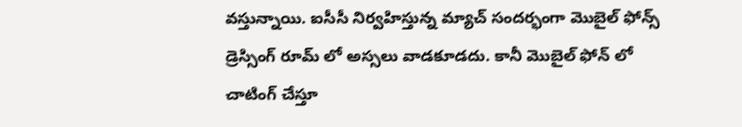వస్తున్నాయి. ఐసీసీ నిర్వహిస్తున్న మ్యాచ్ సందర్భంగా మొబైల్ ఫోన్స్ డ్రెస్సింగ్ రూమ్ లో అస్సలు వాడకూడదు. కానీ మొబైల్ ఫోన్ లో చాటింగ్ చేస్తూ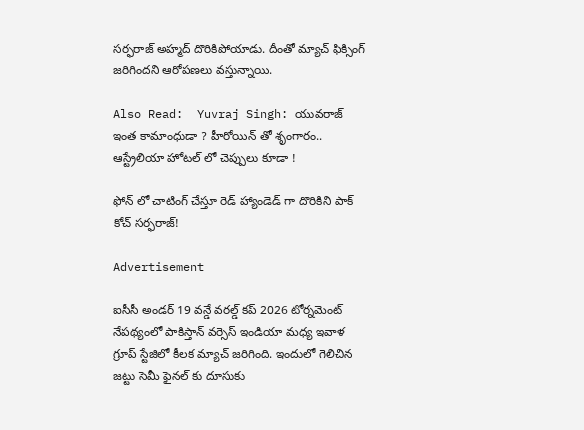సర్ఫరాజ్ అహ్మద్ దొరికిపోయాడు. దీంతో మ్యాచ్ ఫిక్సింగ్ జరిగిందని ఆరోపణలు వస్తున్నాయి.

Also Read:  Yuvraj Singh: యువ‌రాజ్ ఇంత కామాంధుడా ? హీరోయిన్ తో శృంగారం.. ఆస్ట్రేలియా హోట‌ల్ లో చెప్పులు కూడా !

ఫోన్ లో చాటింగ్ చేస్తూ రెడ్ హ్యాండెడ్ గా దొరికిని పాక్ కోచ్ స‌ర్ఫ‌రాజ్!

Advertisement

ఐసీసీ అండర్ 19 వన్డే వరల్డ్ కప్ 2026 టోర్నమెంట్ నేపథ్యంలో పాకిస్తాన్ వర్సెస్ ఇండియా మధ్య ఇవాళ గ్రూప్ స్టేజిలో కీలక మ్యాచ్ జరిగింది. ఇందులో గెలిచిన జట్టు సెమీ ఫైనల్ కు దూసుకు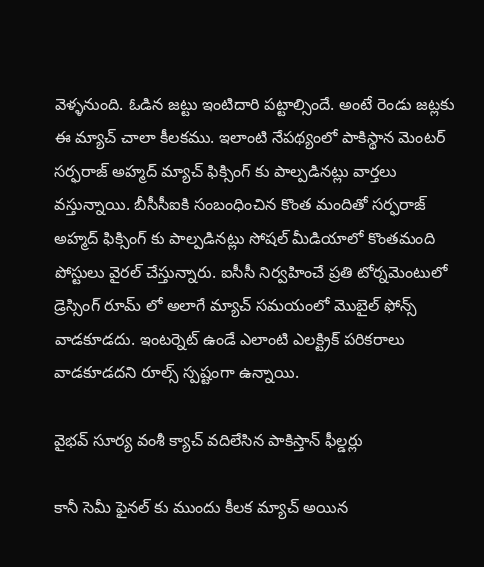వెళ్ళనుంది. ఓడిన జట్టు ఇంటిదారి పట్టాల్సిందే. అంటే రెండు జట్లకు ఈ మ్యాచ్ చాలా కీలకము. ఇలాంటి నేపథ్యంలో పాకిస్థాన మెంటర్ సర్ఫ‌రాజ్‌ అహ్మద్ మ్యాచ్ ఫిక్సింగ్ కు పాల్పడినట్లు వార్తలు వస్తున్నాయి. బీసీసీఐకి సంబంధించిన కొంత మందితో సర్ఫ‌రాజ్ అహ్మద్ ఫిక్సింగ్ కు పాల్పడినట్లు సోషల్ మీడియాలో కొంతమంది పోస్టులు వైరల్ చేస్తున్నారు. ఐసీసీ నిర్వహించే ప్రతి టోర్నమెంటులో డ్రెస్సింగ్ రూమ్ లో అలాగే మ్యాచ్ సమయంలో మొబైల్ ఫోన్స్ వాడకూడదు. ఇంటర్నెట్ ఉండే ఎలాంటి ఎలక్ట్రిక్ పరికరాలు వాడకూడదని రూల్స్ స్పష్టంగా ఉన్నాయి.

వైభవ్ సూర్య వంశీ క్యాచ్ వ‌దిలేసిన పాకిస్తాన్ ఫీల్డ‌ర్లు

కానీ సెమీ ఫైనల్ కు ముందు కీలక మ్యాచ్ అయిన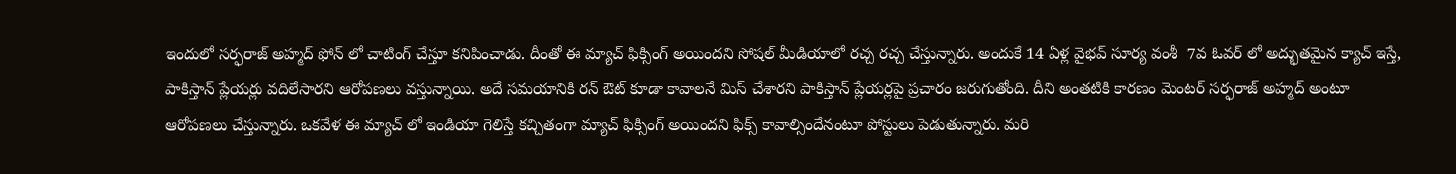ఇందులో సర్ఫ‌రాజ్ అహ్మద్ ఫోన్ లో చాటింగ్ చేస్తూ కనిపించాడు. దీంతో ఈ మ్యాచ్ ఫిక్సింగ్ అయిందని సోషల్ మీడియాలో రచ్చ రచ్చ చేస్తున్నారు. అందుకే 14 ఏళ్ల వైభవ్ సూర్య వంశీ  7వ ఓవ‌ర్ లో అద్భుతమైన క్యాచ్ ఇస్తే, పాకిస్తాన్ ప్లేయర్లు వదిలేసారని ఆరోపణలు వస్తున్నాయి. అదే సమయానికి రన్ ఔట్ కూడా కావాలనే మిస్ చేశారని పాకిస్తాన్ ప్లేయర్లపై ప్రచారం జరుగుతోంది. దీని అంతటికి కారణం మెంటర్ సర్ఫరాజ్ అహ్మద్ అంటూ ఆరోపణలు చేస్తున్నారు. ఒకవేళ ఈ మ్యాచ్ లో ఇండియా గెలిస్తే కచ్చితంగా మ్యాచ్ ఫిక్సింగ్ అయిందని ఫిక్స్ కావాల్సిందేనంటూ పోస్టులు పెడుతున్నారు. మరి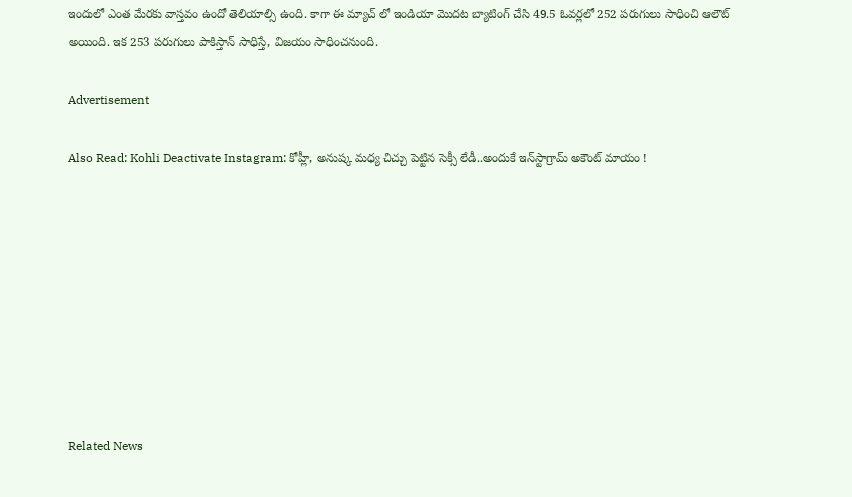ఇందులో ఎంత మేరకు వాస్తవం ఉందో తెలియాల్సి ఉంది. కాగా ఈ మ్యాచ్ లో ఇండియా మొదట బ్యాటింగ్ చేసి 49.5 ఓవర్లలో 252 పరుగులు సాధించి ఆలౌట్‌ అయింది. ఇక 253 ప‌రుగులు పాకిస్తాన్ సాధిస్తే, విజ‌యం సాధించ‌నుంది.

Advertisement

Also Read: Kohli Deactivate Instagram: కోహ్లీ, అనుష్క మ‌ధ్య చిచ్చు పెట్టిన సెక్సీ లేడీ..అందుకే ఇన్‌స్టాగ్రామ్‌ అకౌంట్ మాయం !









Related News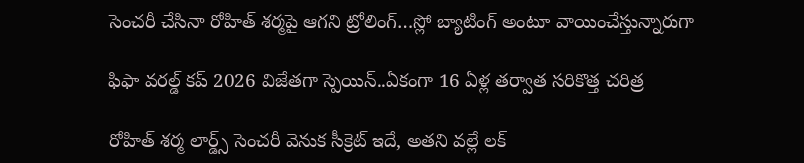సెంచ‌రీ చేసినా రోహిత్ శ‌ర్మ‌పై ఆగ‌ని ట్రోలింగ్…స్లో బ్యాటింగ్ అంటూ వాయించేస్తున్నారుగా

ఫిఫా వ‌ర‌ల్డ్ క‌ప్ 2026 విజేతగా స్పెయిన్‌..ఏకంగా 16 ఏళ్ల త‌ర్వాత స‌రికొత్త చ‌రిత్ర‌

రోహిత్ శ‌ర్మ లార్డ్స్ సెంచ‌రీ వెనుక సీక్రెట్ ఇదే, అత‌ని వ‌ల్లే ల‌క్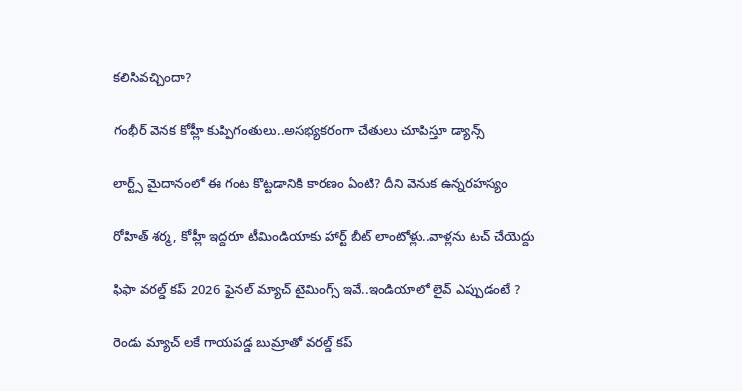క‌లిసివ‌చ్చిందా?

గంభీర్ వెనక కోహ్లీ కుప్పిగంతులు..అస‌భ్యక‌రంగా చేతులు చూపిస్తూ డ్యాన్స్

లార్ట్స్ మైదానంలో ఈ గంట కొట్ట‌డానికి కార‌ణం ఏంటి? దీని వెనుక ఉన్న‌ర‌హ‌స్యం

రోహిత్ శ‌ర్మ‌, కోహ్లీ ఇద్ద‌రూ టీమిండియాకు హార్ట్ బీట్ లాంటోళ్లు..వాళ్ల‌ను ట‌చ్ చేయెద్దు

ఫిఫా వ‌ర‌ల్డ్ క‌ప్ 2026 ఫైన‌ల్ మ్యాచ్ టైమింగ్స్ ఇవే..ఇండియాలో లైవ్ ఎప్పుడంటే ?

రెండు మ్యాచ్ ల‌కే గాయ‌ప‌డ్డ బుమ్రాతో వ‌ర‌ల్డ్ క‌ప్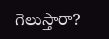గెలుస్తారా?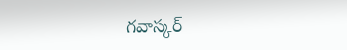గ‌వాస్క‌ర్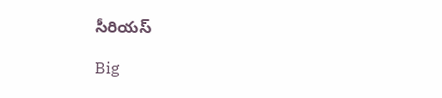సీరియ‌స్‌

Big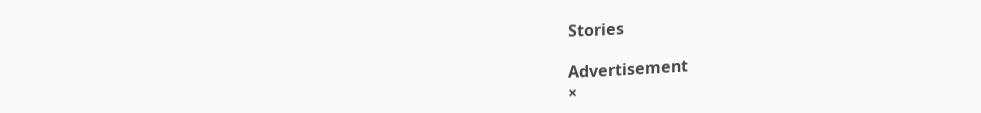Stories

Advertisement
×